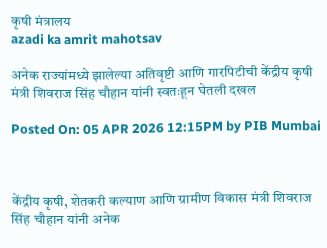कृषी मंत्रालय
azadi ka amrit mahotsav

अनेक राज्यांमध्ये झालेल्या अतिवृष्टी आणि गारपिटीची केंद्रीय कृषी मंत्री शिवराज सिंह चौहान यांनी स्वतःहून घेतली दखल

Posted On: 05 APR 2026 12:15PM by PIB Mumbai



केंद्रीय कृषी, शेतकरी कल्याण आणि ग्रामीण विकास मंत्री शिवराज सिंह चौहान यांनी अनेक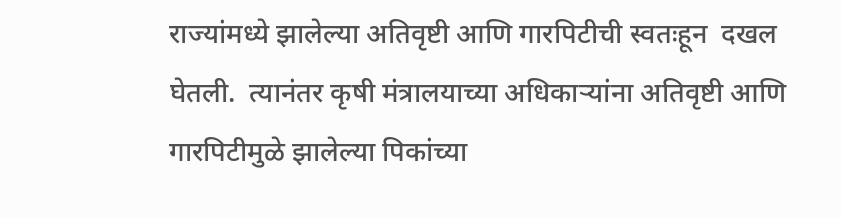राज्यांमध्ये झालेल्या अतिवृष्टी आणि गारपिटीची स्वतःहून  दखल घेतली.  त्यानंतर कृषी मंत्रालयाच्या अधिकाऱ्यांना अतिवृष्टी आणि गारपिटीमुळे झालेल्या पिकांच्या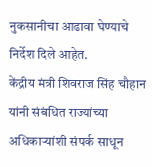नुकसानीचा आढावा घेण्याचे निर्देश दिले आहेत.
केंद्रीय मंत्री शिवराज सिंह चौहान यांनी संबंधित राज्यांच्या अधिकाऱ्यांशी संपर्क साधून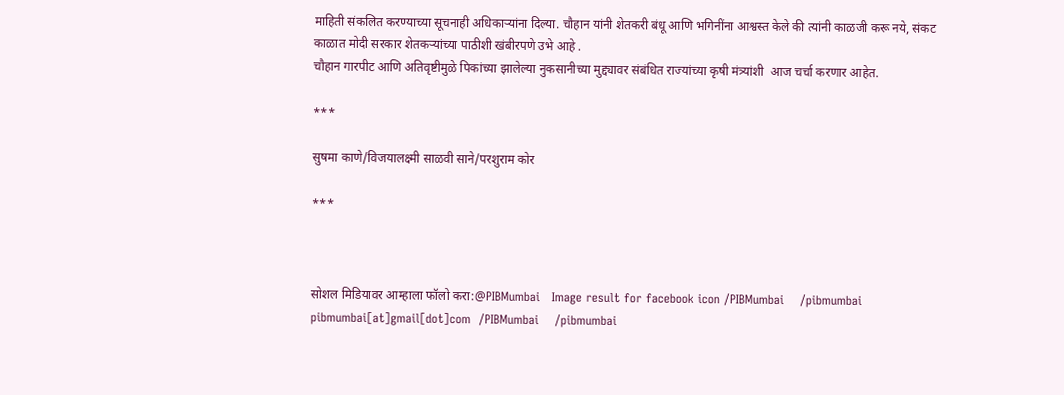माहिती संकलित करण्याच्या सूचनाही अधिकाऱ्यांना दिल्या. चौहान यांनी शेतकरी बंधू आणि भगिनींना आश्वस्त केले की त्यांनी काळजी करू नये, संकट काळात मोदी सरकार शेतकऱ्यांच्या पाठीशी खंबीरपणे उभे आहे .
चौहान गारपीट आणि अतिवृष्टीमुळे पिकांच्या झालेल्या नुकसानीच्या मुद्द्यावर संबंधित राज्यांच्या कृषी मंत्र्यांशी  आज चर्चा करणार आहेत.

***

सुषमा काणे/विजयालक्ष्मी साळवी साने/परशुराम कोर

***



सोशल मिडियावर आम्हाला फॉलो करा:@PIBMumbai   Image result for facebook icon /PIBMumbai    /pibmumbai  pibmumbai[at]gmail[dot]com  /PIBMumbai    /pibmumbai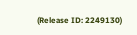(Release ID: 2249130)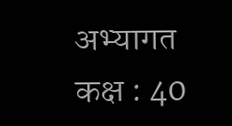अभ्यागत कक्ष : 40